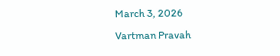March 3, 2026
Vartman Pravah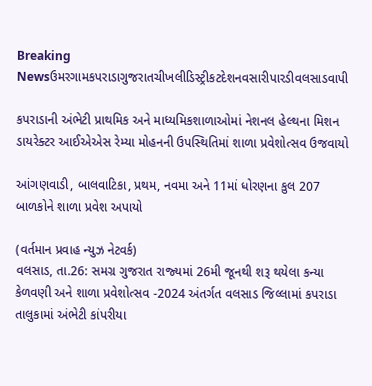Breaking Newsઉમરગામકપરાડાગુજરાતચીખલીડિસ્ટ્રીકટદેશનવસારીપારડીવલસાડવાપી

કપરાડાની અંભેટી પ્રાથમિક અને માધ્‍યમિકશાળાઓમાં નેશનલ હેલ્‍થના મિશન ડાયરેક્‍ટર આઈએએસ રેમ્‍યા મોહનની ઉપસ્‍થિતિમાં શાળા પ્રવેશોત્‍સવ ઉજવાયો

આંગણવાડી, બાલવાટિકા, પ્રથમ, નવમા અને 11માં ધોરણના કુલ 207 બાળકોને શાળા પ્રવેશ અપાયો

(વર્તમાન પ્રવાહ ન્‍યુઝ નેટવર્ક)
વલસાડ, તા.26: સમગ્ર ગુજરાત રાજ્‍યમાં 26મી જૂનથી શરૂ થયેલા કન્‍યા કેળવણી અને શાળા પ્રવેશોત્‍સવ -2024 અંતર્ગત વલસાડ જિલ્લામાં કપરાડા તાલુકામાં અંભેટી કાંપરીયા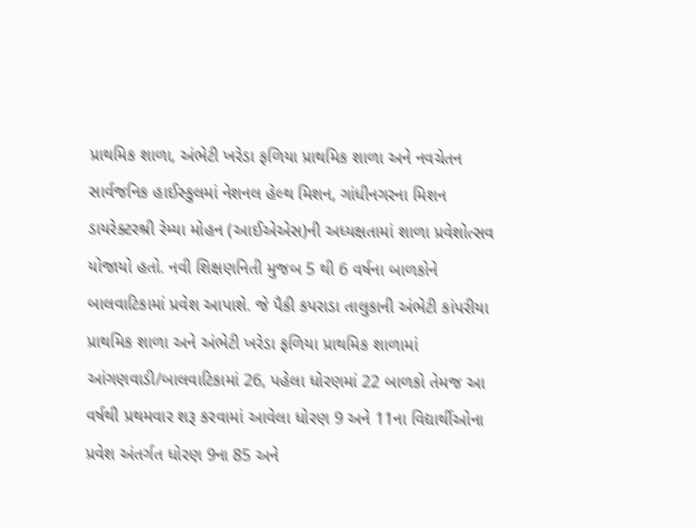પ્રાથમિક શાળા, અંભેટી ખરેડા ફળિયા પ્રાથમિક શાળા અને નવચેતન સાર્વજનિક હાઈસ્‍કુલમાં નેશનલ હેલ્‍થ મિશન, ગાંધીનગરના મિશન ડાયરેક્‍ટરશ્રી રેમ્‍યા મોહન (આઈએએસ)ની અધ્‍યક્ષતામાં શાળા પ્રવેશોત્‍સવ યોજાયો હતો. નવી શિક્ષણનિતી મુજબ 5 થી 6 વર્ષના બાળકોને બાલવાટિકામાં પ્રવેશ આપાશે. જે પૈકી કપરાડા તાલુકાની અંભેટી કાંપરીયા પ્રાથમિક શાળા અને અંભેટી ખરેડા ફળિયા પ્રાથમિક શાળામાં આંગણવાડી/બાલવાટિકામાં 26, પહેલા ધોરણમાં 22 બાળકો તેમજ આ વર્ષથી પ્રથમવાર શરૂ કરવામાં આવેલા ધોરણ 9 અને 11ના વિદ્યાર્થીઓના પ્રવેશ અંતર્ગત ધોરણ 9ના 85 અને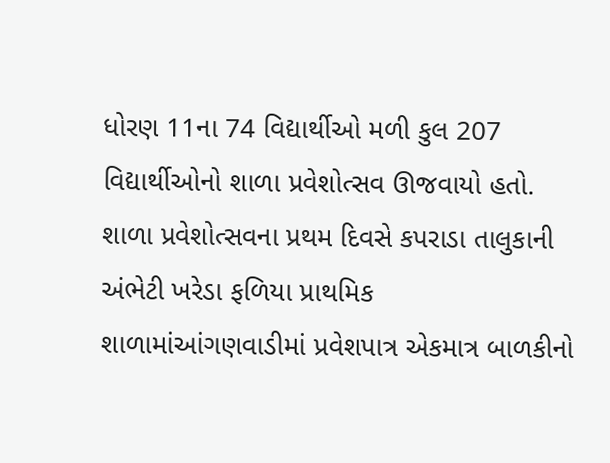ધોરણ 11ના 74 વિદ્યાર્થીઓ મળી કુલ 207 વિદ્યાર્થીઓનો શાળા પ્રવેશોત્‍સવ ઊજવાયો હતો.
શાળા પ્રવેશોત્‍સવના પ્રથમ દિવસે કપરાડા તાલુકાની અંભેટી ખરેડા ફળિયા પ્રાથમિક શાળામાંઆંગણવાડીમાં પ્રવેશપાત્ર એકમાત્ર બાળકીનો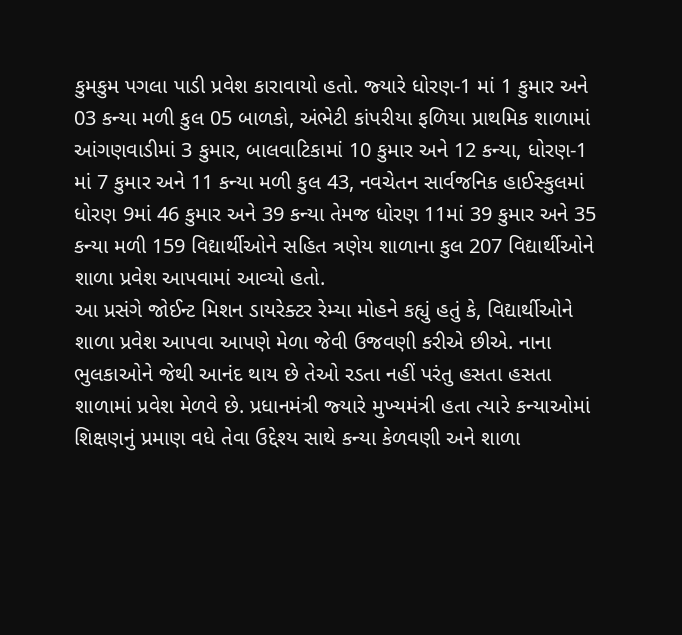કુમકુમ પગલા પાડી પ્રવેશ કારાવાયો હતો. જ્‍યારે ધોરણ-1 માં 1 કુમાર અને 03 કન્‍યા મળી કુલ 05 બાળકો, અંભેટી કાંપરીયા ફળિયા પ્રાથમિક શાળામાં આંગણવાડીમાં 3 કુમાર, બાલવાટિકામાં 10 કુમાર અને 12 કન્‍યા, ધોરણ-1 માં 7 કુમાર અને 11 કન્‍યા મળી કુલ 43, નવચેતન સાર્વજનિક હાઈસ્‍કુલમાં ધોરણ 9માં 46 કુમાર અને 39 કન્‍યા તેમજ ધોરણ 11માં 39 કુમાર અને 35 કન્‍યા મળી 159 વિદ્યાર્થીઓને સહિત ત્રણેય શાળાના કુલ 207 વિદ્યાર્થીઓને શાળા પ્રવેશ આપવામાં આવ્‍યો હતો.
આ પ્રસંગે જોઈન્‍ટ મિશન ડાયરેક્‍ટર રેમ્‍યા મોહને કહ્યું હતું કે, વિદ્યાર્થીઓને શાળા પ્રવેશ આપવા આપણે મેળા જેવી ઉજવણી કરીએ છીએ. નાના ભુલકાઓને જેથી આનંદ થાય છે તેઓ રડતા નહીં પરંતુ હસતા હસતા શાળામાં પ્રવેશ મેળવે છે. પ્રધાનમંત્રી જ્‍યારે મુખ્‍યમંત્રી હતા ત્‍યારે કન્‍યાઓમાં શિક્ષણનું પ્રમાણ વધે તેવા ઉદ્દેશ્‍ય સાથે કન્‍યા કેળવણી અને શાળા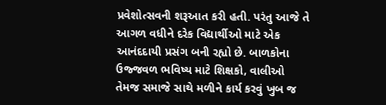પ્રવેશોત્‍સવની શરૂઆત કરી હતી. પરંતુ આજે તે આગળ વધીને દરેક વિદ્યાર્થીઓ માટે એક આનંદદાયી પ્રસંગ બની રહ્યો છે. બાળકોના ઉજ્જવળ ભવિષ્‍ય માટે શિક્ષકો, વાલીઓ તેમજ સમાજે સાથે મળીને કાર્ય કરવું ખુબ જ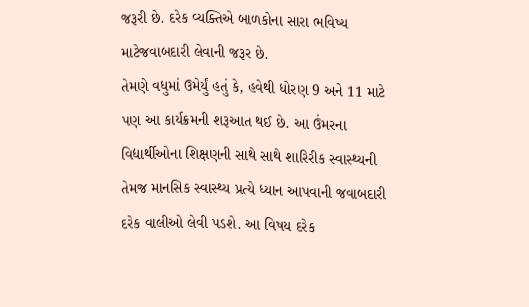જરૂરી છે. દરેક વ્‍યક્‍તિએ બાળકોના સારા ભવિષ્‍ય માટેજવાબદારી લેવાની જરૂર છે.
તેમણે વધુમાં ઉમેર્યું હતું કે, હવેથી ધોરણ 9 અને 11 માટે પણ આ કાર્યક્રમની શરૂઆત થઈ છે. આ ઉંમરના વિદ્યાર્થીઓના શિક્ષણની સાથે સાથે શારિરીક સ્‍વાસ્‍થ્‍યની તેમજ માનસિક સ્‍વાસ્‍થ્‍ય પ્રત્‍યે ધ્‍યાન આપવાની જવાબદારી દરેક વાલીઓ લેવી પડશે. આ વિષય દરેક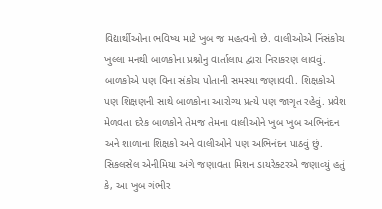વિદ્યાર્થીઓના ભવિષ્‍ય માટે ખુબ જ મહત્‍વનો છે. વાલીઓએ નિંસંકોચ ખુલ્લા મનથી બાળકોના પ્રશ્નોનુ વાર્તાલાપ દ્વારા નિરાકરણ લાવવું. બાળકોએ પણ વિના સંકોચ પોતાની સમસ્‍યા જણાવવી. શિક્ષકોએ પણ શિક્ષણની સાથે બાળકોના આરોગ્‍ય પ્રત્‍યે પણ જાગૃત રહેવું. પ્રવેશ મેળવતા દરેક બાળકોને તેમજ તેમના વાલીઓને ખુબ ખુબ અભિનંદન અને શાળાના શિક્ષકો અને વાલીઓને પણ અભિનંદન પાઠવું છું.
સિકલસેલ એનીમિયા અંગે જણાવતા મિશન ડાયરેક્‍ટરએ જણાવ્‍યું હતું કે, આ ખુબ ગંભીર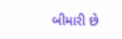બીમારી છે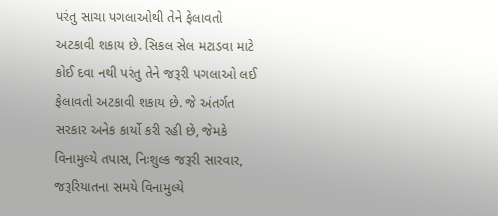પરંતુ સાચા પગલાઓથી તેને ફેલાવતો અટકાવી શકાય છે. સિકલ સેલ મટાડવા માટે કોઈ દવા નથી પરંતુ તેને જરૂરી પગલાઓ લઈ ફેલાવતો અટકાવી શકાય છે. જે અંતર્ગત સરકાર અનેક કાર્યો કરી રહી છે, જેમકે વિનામુલ્‍યે તપાસ, નિઃશુલ્‍ક જરૂરી સારવાર, જરૂરિયાતના સમયે વિનામુલ્‍યે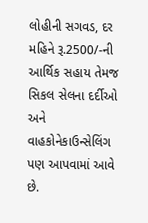લોહીની સગવડ, દર મહિને રૂ.2500/-ની આર્થિક સહાય તેમજ સિકલ સેલના દર્દીઓ અને વાહકોનેકાઉન્‍સેલિંગ પણ આપવામાં આવે છે.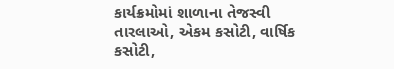કાર્યક્રમોમાં શાળાના તેજસ્‍વી તારલાઓ, એકમ કસોટી, વાર્ષિક કસોટી,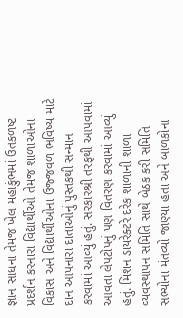જ્ઞાન સાધના તેમજ ખેલ મહાકુંભમાં ઉતકળષ્ટ પ્રદર્શન કરનારા વિદ્યાર્થીઓ તેમજ શાળાઓના વિકાસ અને વિદ્યાર્થીઓના ઉજ્જવળ ભવિષ્‍ય માટે દાન આપનારા દાતાઓનું પુસ્‍તકથી સન્‍માન કરવામાં આવ્‍યું હતું. સરકારશ્રી તરફથી આપવામાં આવતા લેપટોપનું પણ વિતરણ કરવામાં આવ્‍યું હતું. મિશન ડાયરેક્‍ટરે દરેક શાળાની શાળા વ્‍યવસ્‍થાપન સમિતિ સાથે બેઠક કરી સમિતિ સભ્‍યોના મંતવ્‍યો જાણ્‍યા હતા અને બાળકોના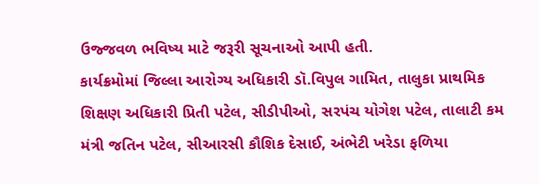ઉજ્જવળ ભવિષ્‍ય માટે જરૂરી સૂચનાઓ આપી હતી.
કાર્યક્રમોમાં જિલ્લા આરોગ્‍ય અધિકારી ડૉ.વિપુલ ગામિત, તાલુકા પ્રાથમિક શિક્ષણ અધિકારી પ્રિતી પટેલ, સીડીપીઓ, સરપંચ યોગેશ પટેલ, તાલાટી કમ મંત્રી જતિન પટેલ, સીઆરસી કૌશિક દેસાઈ, અંભેટી ખરેડા ફળિયા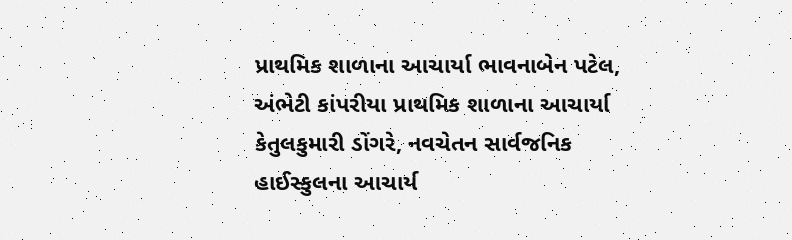પ્રાથમિક શાળાના આચાર્યા ભાવનાબેન પટેલ, અંભેટી કાંપરીયા પ્રાથમિક શાળાના આચાર્યા કેતુલકુમારી ડોંગરે, નવચેતન સાર્વજનિક હાઈસ્‍કુલના આચાર્ય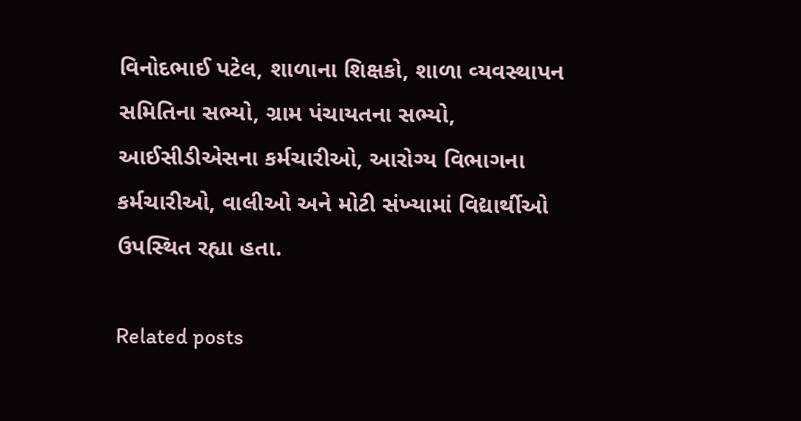વિનોદભાઈ પટેલ, શાળાના શિક્ષકો, શાળા વ્‍યવસ્‍થાપન સમિતિના સભ્‍યો, ગ્રામ પંચાયતના સભ્‍યો, આઈસીડીએસના કર્મચારીઓ, આરોગ્‍ય વિભાગના કર્મચારીઓ, વાલીઓ અને મોટી સંખ્‍યામાં વિદ્યાર્થીઓ ઉપસ્‍થિત રહ્યા હતા.

Related posts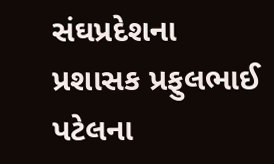સંઘપ્રદેશના પ્રશાસક પ્રફુલભાઈ પટેલના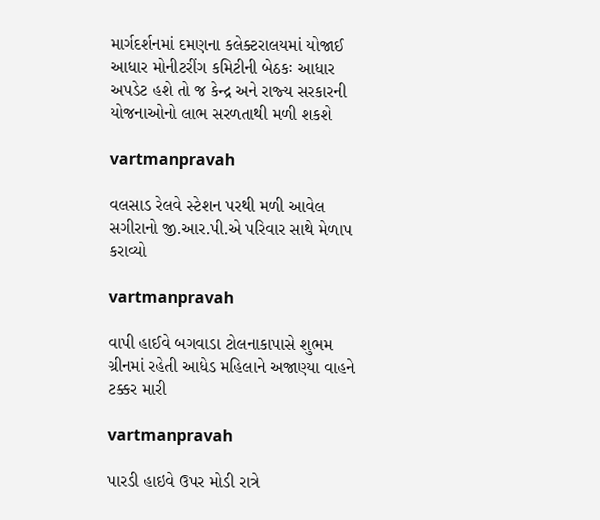માર્ગદર્શનમાં દમણના કલેક્‍ટરાલયમાં યોજાઈ આધાર મોનીટરીંગ કમિટીની બેઠકઃ આધાર અપડેટ હશે તો જ કેન્‍દ્ર અને રાજ્‍ય સરકારની યોજનાઓનો લાભ સરળતાથી મળી શકશે

vartmanpravah

વલસાડ રેલવે સ્‍ટેશન પરથી મળી આવેલ સગીરાનો જી.આર.પી.એ પરિવાર સાથે મેળાપ કરાવ્‍યો

vartmanpravah

વાપી હાઈવે બગવાડા ટોલનાકાપાસે શુભમ ગ્રીનમાં રહેતી આધેડ મહિલાને અજાણ્‍યા વાહને ટક્કર મારી

vartmanpravah

પારડી હાઇવે ઉપર મોડી રાત્રે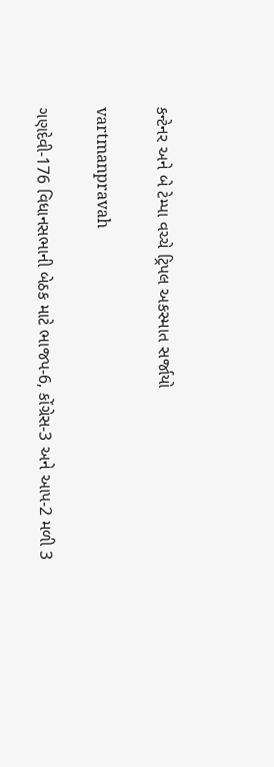કન્ટેનર અને બે ટેમ્પા વચ્ચે ટ્રિપલ અકસ્માત સર્જાયો

vartmanpravah

ગણદેવી-176 વિધાનસભાની બેઠક માટે ભાજપ-6, કોંગ્રેસ-3 અને આપ-2 મળી 3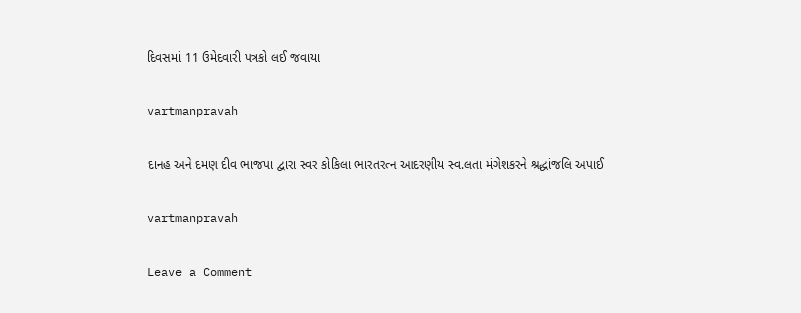દિવસમાં 11 ઉમેદવારી પત્રકો લઈ જવાયા

vartmanpravah

દાનહ અને દમણ દીવ ભાજપા દ્વારા સ્‍વર કોકિલા ભારતરત્‍ન આદરણીય સ્‍વ.લતા મંગેશકરને શ્રદ્ધાંજલિ અપાઈ

vartmanpravah

Leave a Comment